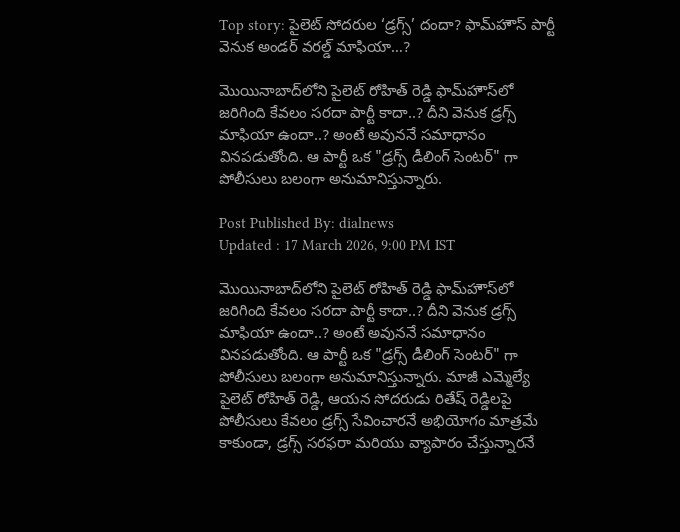Top story: పైలెట్ సోదరుల ‘డ్రగ్స్’ దందా? ఫామ్‌హౌస్ పార్టీ వెనుక అండర్ వరల్డ్ మాఫియా…?

మొయినాబాద్‌లోని పైలెట్ రోహిత్ రెడ్డి ఫామ్‌హౌస్‌లో జరిగింది కేవలం సరదా పార్టీ కాదా..? దీని వెనుక డ్రగ్స్ మాఫియా ఉందా..? అంటే అవుననే సమాధానం వినపడుతోంది. ఆ పార్టీ ఒక "డ్రగ్స్ డీలింగ్ సెంటర్" గా పోలీసులు బలంగా అనుమానిస్తున్నారు.

Post Published By: dialnews
Updated : 17 March 2026, 9:00 PM IST

మొయినాబాద్‌లోని పైలెట్ రోహిత్ రెడ్డి ఫామ్‌హౌస్‌లో జరిగింది కేవలం సరదా పార్టీ కాదా..? దీని వెనుక డ్రగ్స్ మాఫియా ఉందా..? అంటే అవుననే సమాధానం వినపడుతోంది. ఆ పార్టీ ఒక "డ్రగ్స్ డీలింగ్ సెంటర్" గా పోలీసులు బలంగా అనుమానిస్తున్నారు. మాజీ ఎమ్మెల్యే పైలెట్ రోహిత్ రెడ్డి, ఆయన సోదరుడు రితేష్ రెడ్డిలపై పోలీసులు కేవలం డ్రగ్స్ సేవించారనే అభియోగం మాత్రమే కాకుండా, డ్రగ్స్ సరఫరా మరియు వ్యాపారం చేస్తున్నారనే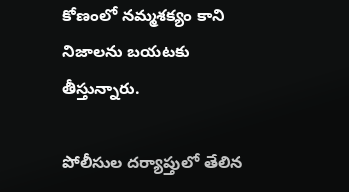కోణంలో నమ్మశక్యం కాని నిజాలను బయటకు తీస్తున్నారు.

పోలీసుల దర్యాప్తులో తేలిన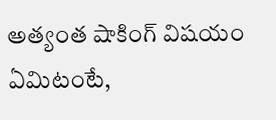అత్యంత షాకింగ్ విషయం ఏమిటంటే,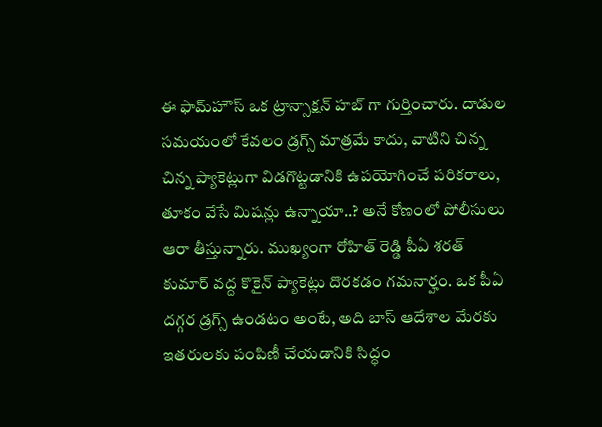ఈ ఫామ్‌హౌస్ ఒక ట్రాన్సాక్షన్ హబ్ గా గుర్తించారు. దాడుల సమయంలో కేవలం డ్రగ్స్ మాత్రమే కాదు, వాటిని చిన్న చిన్న ప్యాకెట్లుగా విడగొట్టడానికి ఉపయోగించే పరికరాలు, తూకం వేసే మిషన్లు ఉన్నాయా..? అనే కోణంలో పోలీసులు ఆరా తీస్తున్నారు. ముఖ్యంగా రోహిత్ రెడ్డి పీఏ శరత్ కుమార్ వద్ద కొకైన్ ప్యాకెట్లు దొరకడం గమనార్హం. ఒక పీఏ దగ్గర డ్రగ్స్ ఉండటం అంటే, అది బాస్ ఆదేశాల మేరకు ఇతరులకు పంపిణీ చేయడానికి సిద్ధం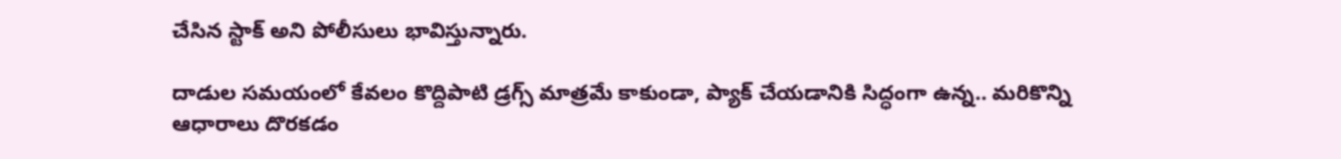చేసిన స్టాక్ అని పోలీసులు భావిస్తున్నారు.

దాడుల సమయంలో కేవలం కొద్దిపాటి డ్రగ్స్ మాత్రమే కాకుండా, ప్యాక్ చేయడానికి సిద్ధంగా ఉన్న.. మరికొన్ని ఆధారాలు దొరకడం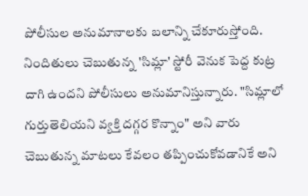పోలీసుల అనుమానాలకు బలాన్ని చేకూరుస్తోంది. నిందితులు చెబుతున్న 'సిమ్లా' స్టోరీ వెనుక పెద్ద కుట్ర దాగి ఉందని పోలీసులు అనుమానిస్తున్నారు. "సిమ్లాలో గుర్తుతెలియని వ్యక్తి దగ్గర కొన్నాం" అని వారు చెబుతున్న మాటలు కేవలం తప్పించుకోవడానికే అని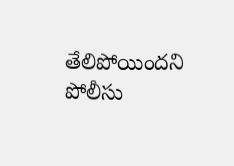తేలిపోయిందని పోలీసు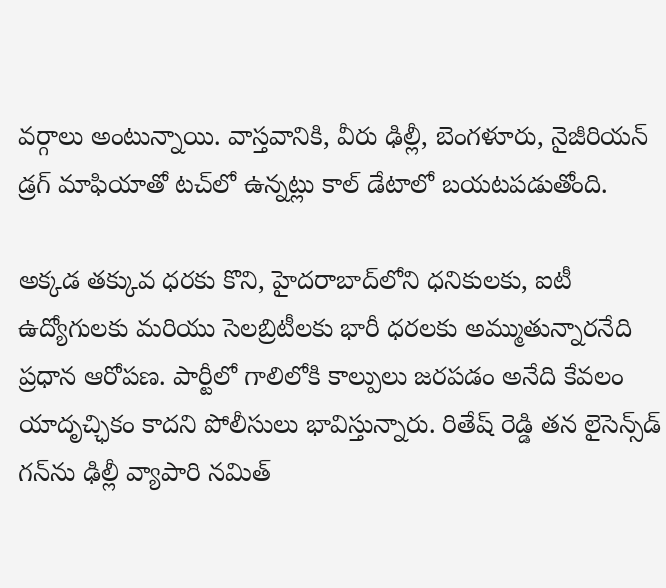వర్గాలు అంటున్నాయి. వాస్తవానికి, వీరు ఢిల్లీ, బెంగళూరు, నైజీరియన్ డ్రగ్ మాఫియాతో టచ్‌లో ఉన్నట్లు కాల్ డేటాలో బయటపడుతోంది.

అక్కడ తక్కువ ధరకు కొని, హైదరాబాద్‌లోని ధనికులకు, ఐటీ ఉద్యోగులకు మరియు సెలబ్రిటీలకు భారీ ధరలకు అమ్ముతున్నారనేది ప్రధాన ఆరోపణ. పార్టీలో గాలిలోకి కాల్పులు జరపడం అనేది కేవలం యాదృచ్ఛికం కాదని పోలీసులు భావిస్తున్నారు. రితేష్ రెడ్డి తన లైసెన్స్‌డ్ గన్‌ను ఢిల్లీ వ్యాపారి నమిత్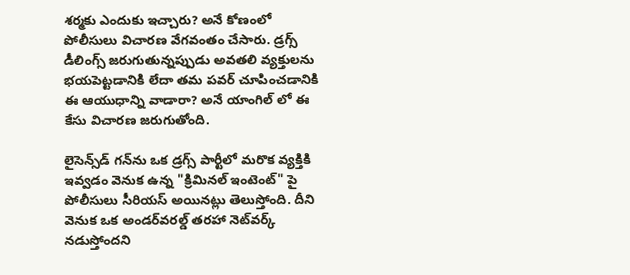శర్మకు ఎందుకు ఇచ్చారు? అనే కోణంలో పోలీసులు విచారణ వేగవంతం చేసారు. డ్రగ్స్ డీలింగ్స్ జరుగుతున్నప్పుడు అవతలి వ్యక్తులను భయపెట్టడానికి లేదా తమ పవర్ చూపించడానికి ఈ ఆయుధాన్ని వాడారా? అనే యాంగిల్ లో ఈ కేసు విచారణ జరుగుతోంది.

లైసెన్స్‌డ్ గన్‌ను ఒక డ్రగ్స్ పార్టీలో మరొక వ్యక్తికి ఇవ్వడం వెనుక ఉన్న "క్రిమినల్ ఇంటెంట్" పై పోలీసులు సీరియస్ అయినట్లు తెలుస్తోంది. దీని వెనుక ఒక అండర్‌వరల్డ్ తరహా నెట్‌వర్క్ నడుస్తోందని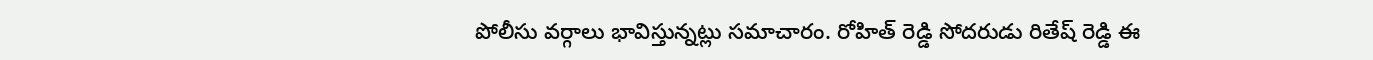పోలీసు వర్గాలు భావిస్తున్నట్లు సమాచారం. రోహిత్ రెడ్డి సోదరుడు రితేష్ రెడ్డి ఈ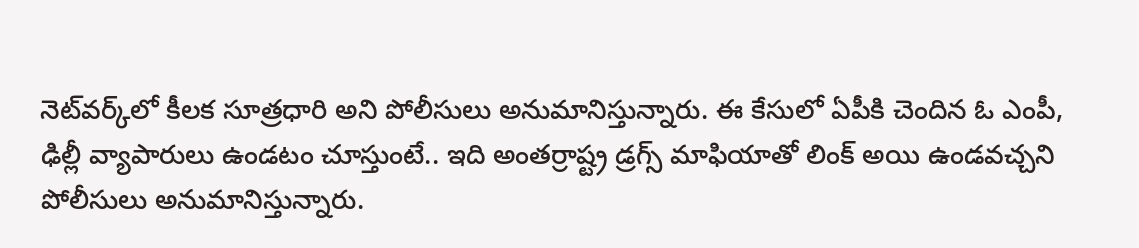నెట్‌వర్క్‌లో కీలక సూత్రధారి అని పోలీసులు అనుమానిస్తున్నారు. ఈ కేసులో ఏపీకి చెందిన ఓ ఎంపీ, ఢిల్లీ వ్యాపారులు ఉండటం చూస్తుంటే.. ఇది అంతర్రాష్ట్ర డ్రగ్స్ మాఫియాతో లింక్ అయి ఉండవచ్చని పోలీసులు అనుమానిస్తున్నారు.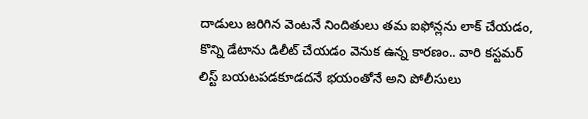దాడులు జరిగిన వెంటనే నిందితులు తమ ఐఫోన్లను లాక్ చేయడం, కొన్ని డేటాను డిలీట్ చేయడం వెనుక ఉన్న కారణం.. వారి కస్టమర్ లిస్ట్ బయటపడకూడదనే భయంతోనే అని పోలీసులు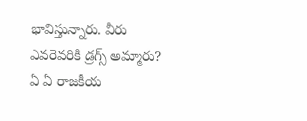భావిస్తున్నారు. వీరు ఎవరెవరికి డ్రగ్స్ అమ్మారు? ఏ ఏ రాజకీయ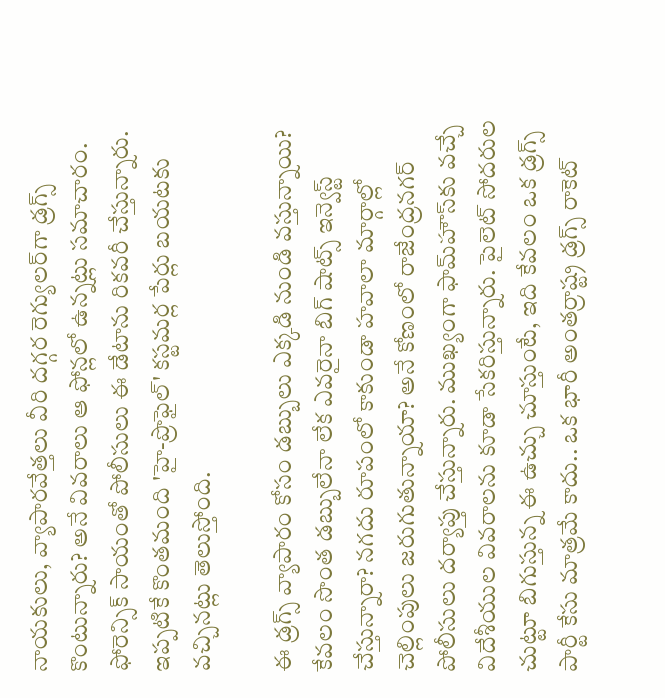నాయకులు, వ్యాపారవేత్తలు వీరి దగ్గర రెగ్యులర్‌గా డ్రగ్స్ కొంటున్నారు? అనే వివరాలు ఆ ఫోన్లలో ఉన్నట్లు సమాచారం. ఫోరెన్సిక్ సాయంతో పోలీసులు ఈ డేటాను రికవరీ చేస్తున్నారు. ఇప్పటికే కొంతమంది 'హై-ప్రొఫైల్' కస్టమర్ల పేర్లు బయటకు వచ్చినట్లు తెలుస్తోంది.

ఈ డ్రగ్స్ వ్యాపారం కోసం డబ్బులు ఎక్కడి నుండి వస్తున్నాయి? కేవలం సొంత డబ్బులేనా లేక ఎవరైనా బిగ్ షాట్స్ ఇన్వెస్ట్ చేస్తున్నారా? నగదు రూపంలో కాకుండా హవాలా మార్గాల్లో చెల్లింపులు జరుగుతున్నాయా? అనే కోణంలో రాజేంద్రనగర్ పోలీసులు దర్యాప్తు చేస్తున్నారు. ముఖ్యంగా ఫామ్‌హౌస్‌కు వచ్చే విదేశీయుల వివరాలను కూడా సేకరిస్తున్నారు. పైలెట్ సోదరుల చుట్టూ బిగుస్తున్న ఈ ఉచ్చు చూస్తుంటే, ఇది కేవలం ఒక డ్రగ్స్ పార్టీ కేసు మాత్రమే కాదు.. ఒక భారీ అంతర్రాష్ట్ర డ్రగ్స్ రాకెట్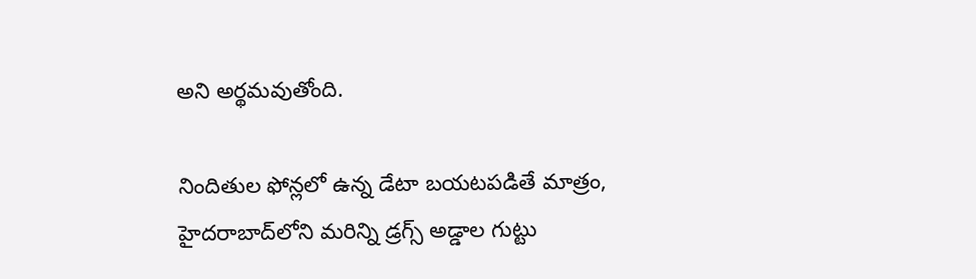అని అర్థమవుతోంది.

నిందితుల ఫోన్లలో ఉన్న డేటా బయటపడితే మాత్రం, హైదరాబాద్‌లోని మరిన్ని డ్రగ్స్ అడ్డాల గుట్టు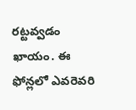రట్టవ్వడం ఖాయం. ఈ ఫోన్లలో ఎవరెవరి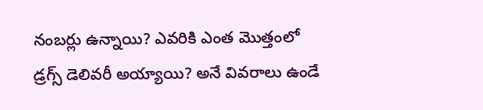నంబర్లు ఉన్నాయి? ఎవరికి ఎంత మొత్తంలో డ్రగ్స్ డెలివరీ అయ్యాయి? అనే వివరాలు ఉండే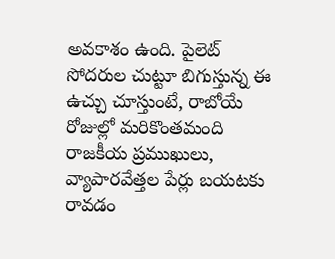అవకాశం ఉంది. పైలెట్ సోదరుల చుట్టూ బిగుస్తున్న ఈ ఉచ్చు చూస్తుంటే, రాబోయే రోజుల్లో మరికొంతమంది రాజకీయ ప్రముఖులు, వ్యాపారవేత్తల పేర్లు బయటకు రావడం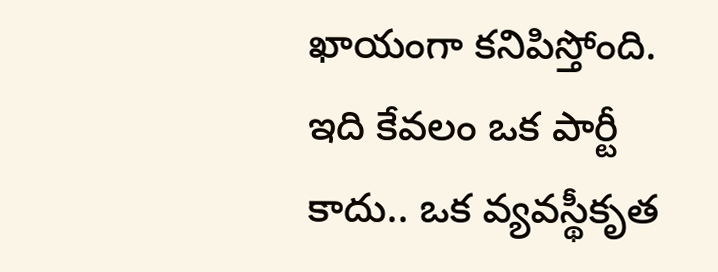ఖాయంగా కనిపిస్తోంది. ఇది కేవలం ఒక పార్టీ కాదు.. ఒక వ్యవస్థీకృత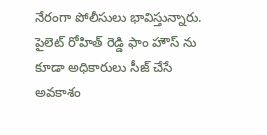నేరంగా పోలీసులు భావిస్తున్నారు. పైలెట్ రోహిత్ రెడ్డి ఫాం హౌస్ ను కూడా అధికారులు సీజ్ చేసే అవకాశం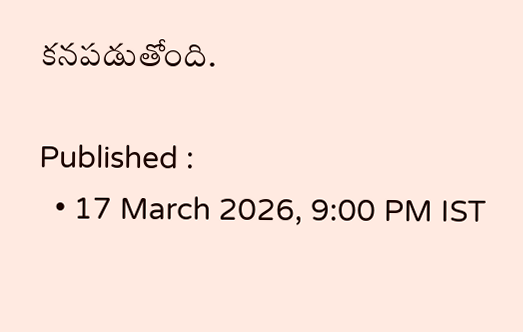కనపడుతోంది.

Published :
  • 17 March 2026, 9:00 PM IST